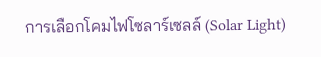การเลือกโคมไฟโซลาร์เซลล์ (Solar Light)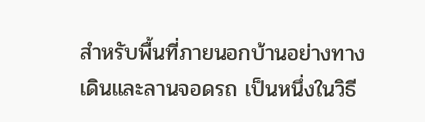สำหรับพื้นที่ภายนอกบ้านอย่างทางเดินและลานจอดรถ เป็นหนึ่งในวิธี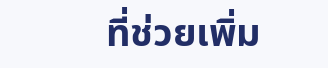ที่ช่วยเพิ่ม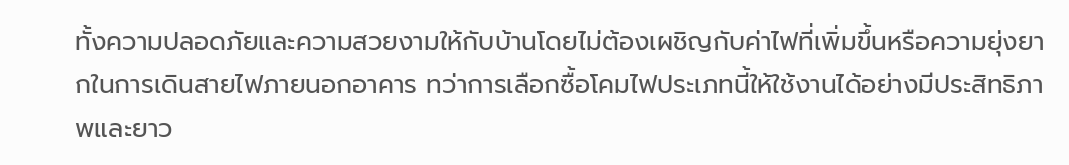ทั้งความปลอดภัยและความสวยงามให้กับบ้านโดยไม่ต้องเผชิญกับค่าไฟที่เพิ่มขึ้นหรือความยุ่งยากในการเดินสายไฟภายนอกอาคาร ทว่าการเลือกซื้อโคมไฟประเภทนี้ให้ใช้งานได้อย่างมีประสิทธิภาพและยาว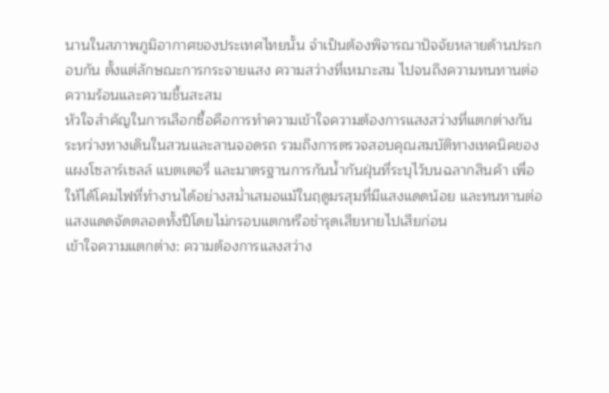นานในสภาพภูมิอากาศของประเทศไทยนั้น จำเป็นต้องพิจารณาปัจจัยหลายด้านประกอบกัน ตั้งแต่ลักษณะการกระจายแสง ความสว่างที่เหมาะสม ไปจนถึงความทนทานต่อความร้อนและความชื้นสะสม
หัวใจสำคัญในการเลือกซื้อคือการทำความเข้าใจความต้องการแสงสว่างที่แตกต่างกันระหว่างทางเดินในสวนและลานจอดรถ รวมถึงการตรวจสอบคุณสมบัติทางเทคนิคของแผงโซลาร์เซลล์ แบตเตอรี่ และมาตรฐานการกันน้ำกันฝุ่นที่ระบุไว้บนฉลากสินค้า เพื่อให้ได้โคมไฟที่ทำงานได้อย่างสม่ำเสมอแม้ในฤดูมรสุมที่มีแสงแดดน้อย และทนทานต่อแสงแดดจัดตลอดทั้งปีโดยไม่กรอบแตกหรือชำรุดเสียหายไปเสียก่อน
เข้าใจความแตกต่าง: ความต้องการแสงสว่าง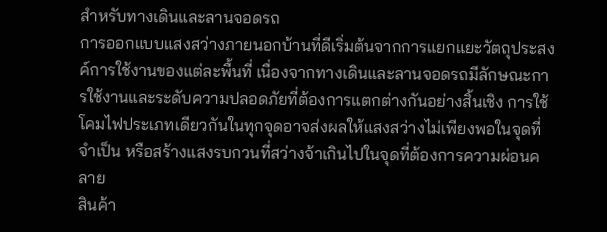สำหรับทางเดินและลานจอดรถ
การออกแบบแสงสว่างภายนอกบ้านที่ดีเริ่มต้นจากการแยกแยะวัตถุประสงค์การใช้งานของแต่ละพื้นที่ เนื่องจากทางเดินและลานจอดรถมีลักษณะการใช้งานและระดับความปลอดภัยที่ต้องการแตกต่างกันอย่างสิ้นเชิง การใช้โคมไฟประเภทเดียวกันในทุกจุดอาจส่งผลให้แสงสว่างไม่เพียงพอในจุดที่จำเป็น หรือสร้างแสงรบกวนที่สว่างจ้าเกินไปในจุดที่ต้องการความผ่อนคลาย
สินค้า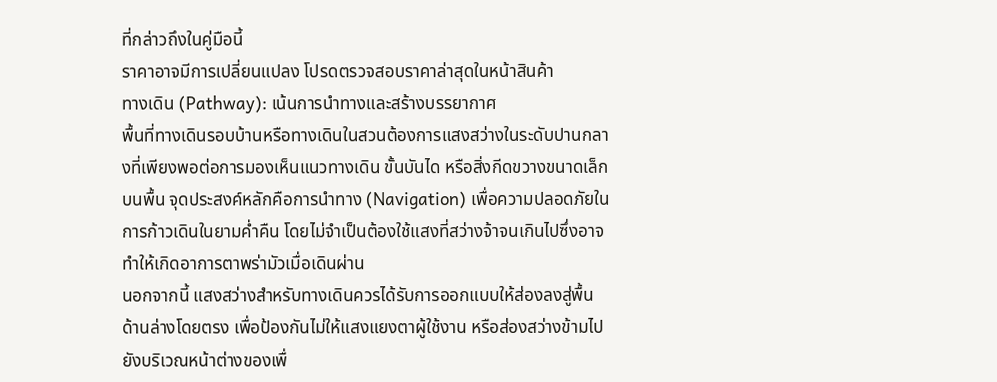ที่กล่าวถึงในคู่มือนี้
ราคาอาจมีการเปลี่ยนแปลง โปรดตรวจสอบราคาล่าสุดในหน้าสินค้า
ทางเดิน (Pathway): เน้นการนำทางและสร้างบรรยากาศ
พื้นที่ทางเดินรอบบ้านหรือทางเดินในสวนต้องการแสงสว่างในระดับปานกลางที่เพียงพอต่อการมองเห็นแนวทางเดิน ขั้นบันได หรือสิ่งกีดขวางขนาดเล็กบนพื้น จุดประสงค์หลักคือการนำทาง (Navigation) เพื่อความปลอดภัยในการก้าวเดินในยามค่ำคืน โดยไม่จำเป็นต้องใช้แสงที่สว่างจ้าจนเกินไปซึ่งอาจทำให้เกิดอาการตาพร่ามัวเมื่อเดินผ่าน
นอกจากนี้ แสงสว่างสำหรับทางเดินควรได้รับการออกแบบให้ส่องลงสู่พื้นด้านล่างโดยตรง เพื่อป้องกันไม่ให้แสงแยงตาผู้ใช้งาน หรือส่องสว่างข้ามไปยังบริเวณหน้าต่างของเพื่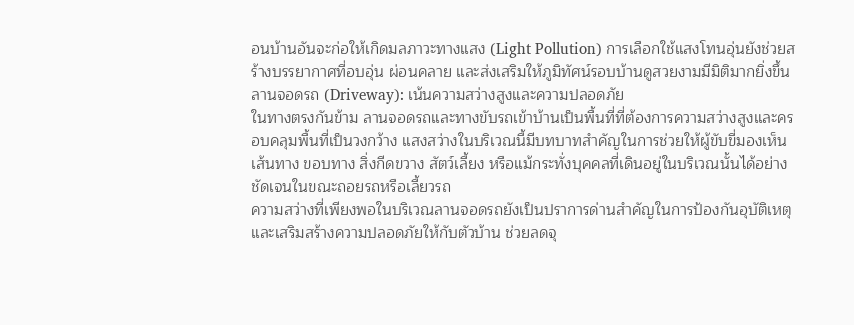อนบ้านอันจะก่อให้เกิดมลภาวะทางแสง (Light Pollution) การเลือกใช้แสงโทนอุ่นยังช่วยสร้างบรรยากาศที่อบอุ่น ผ่อนคลาย และส่งเสริมให้ภูมิทัศน์รอบบ้านดูสวยงามมีมิติมากยิ่งขึ้น
ลานจอดรถ (Driveway): เน้นความสว่างสูงและความปลอดภัย
ในทางตรงกันข้าม ลานจอดรถและทางขับรถเข้าบ้านเป็นพื้นที่ที่ต้องการความสว่างสูงและครอบคลุมพื้นที่เป็นวงกว้าง แสงสว่างในบริเวณนี้มีบทบาทสำคัญในการช่วยให้ผู้ขับขี่มองเห็นเส้นทาง ขอบทาง สิ่งกีดขวาง สัตว์เลี้ยง หรือแม้กระทั่งบุคคลที่เดินอยู่ในบริเวณนั้นได้อย่างชัดเจนในขณะถอยรถหรือเลี้ยวรถ
ความสว่างที่เพียงพอในบริเวณลานจอดรถยังเป็นปราการด่านสำคัญในการป้องกันอุบัติเหตุและเสริมสร้างความปลอดภัยให้กับตัวบ้าน ช่วยลดจุ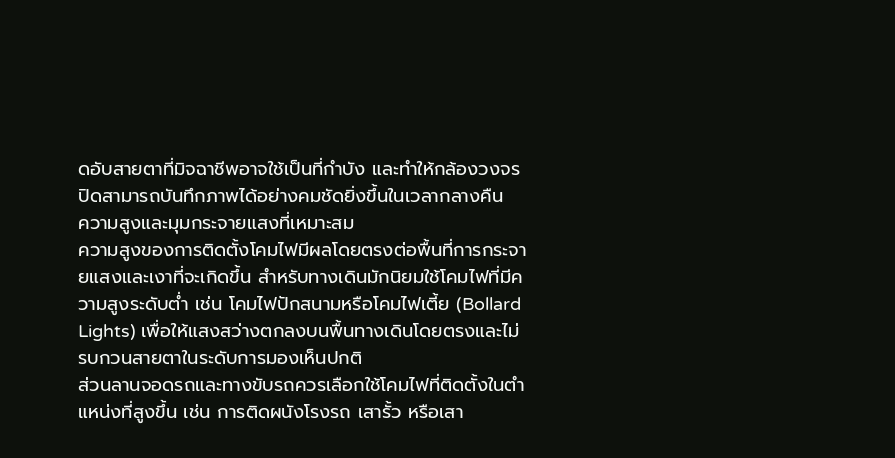ดอับสายตาที่มิจฉาชีพอาจใช้เป็นที่กำบัง และทำให้กล้องวงจรปิดสามารถบันทึกภาพได้อย่างคมชัดยิ่งขึ้นในเวลากลางคืน
ความสูงและมุมกระจายแสงที่เหมาะสม
ความสูงของการติดตั้งโคมไฟมีผลโดยตรงต่อพื้นที่การกระจายแสงและเงาที่จะเกิดขึ้น สำหรับทางเดินมักนิยมใช้โคมไฟที่มีความสูงระดับต่ำ เช่น โคมไฟปักสนามหรือโคมไฟเตี้ย (Bollard Lights) เพื่อให้แสงสว่างตกลงบนพื้นทางเดินโดยตรงและไม่รบกวนสายตาในระดับการมองเห็นปกติ
ส่วนลานจอดรถและทางขับรถควรเลือกใช้โคมไฟที่ติดตั้งในตำแหน่งที่สูงขึ้น เช่น การติดผนังโรงรถ เสารั้ว หรือเสา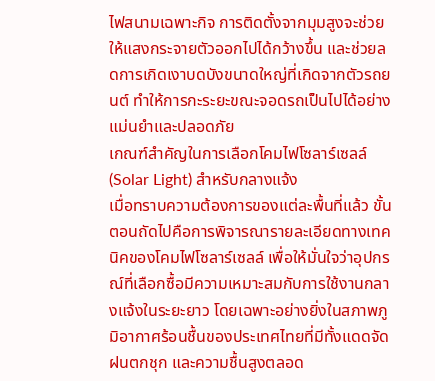ไฟสนามเฉพาะกิจ การติดตั้งจากมุมสูงจะช่วยให้แสงกระจายตัวออกไปได้กว้างขึ้น และช่วยลดการเกิดเงาบดบังขนาดใหญ่ที่เกิดจากตัวรถยนต์ ทำให้การกะระยะขณะจอดรถเป็นไปได้อย่างแม่นยำและปลอดภัย
เกณฑ์สำคัญในการเลือกโคมไฟโซลาร์เซลล์ (Solar Light) สำหรับกลางแจ้ง
เมื่อทราบความต้องการของแต่ละพื้นที่แล้ว ขั้นตอนถัดไปคือการพิจารณารายละเอียดทางเทคนิคของโคมไฟโซลาร์เซลล์ เพื่อให้มั่นใจว่าอุปกรณ์ที่เลือกซื้อมีความเหมาะสมกับการใช้งานกลางแจ้งในระยะยาว โดยเฉพาะอย่างยิ่งในสภาพภูมิอากาศร้อนชื้นของประเทศไทยที่มีทั้งแดดจัด ฝนตกชุก และความชื้นสูงตลอด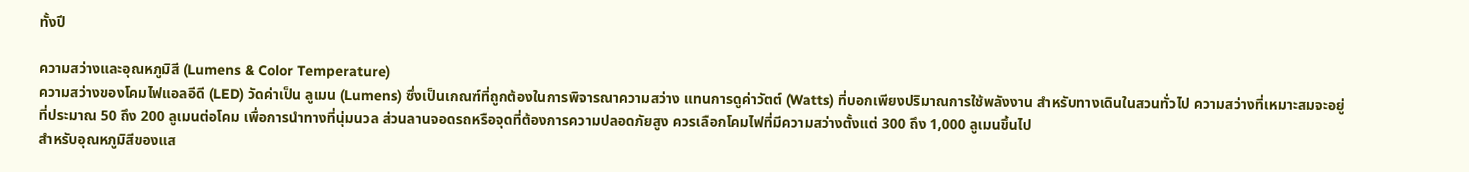ทั้งปี

ความสว่างและอุณหภูมิสี (Lumens & Color Temperature)
ความสว่างของโคมไฟแอลอีดี (LED) วัดค่าเป็น ลูเมน (Lumens) ซึ่งเป็นเกณฑ์ที่ถูกต้องในการพิจารณาความสว่าง แทนการดูค่าวัตต์ (Watts) ที่บอกเพียงปริมาณการใช้พลังงาน สำหรับทางเดินในสวนทั่วไป ความสว่างที่เหมาะสมจะอยู่ที่ประมาณ 50 ถึง 200 ลูเมนต่อโคม เพื่อการนำทางที่นุ่มนวล ส่วนลานจอดรถหรือจุดที่ต้องการความปลอดภัยสูง ควรเลือกโคมไฟที่มีความสว่างตั้งแต่ 300 ถึง 1,000 ลูเมนขึ้นไป
สำหรับอุณหภูมิสีของแส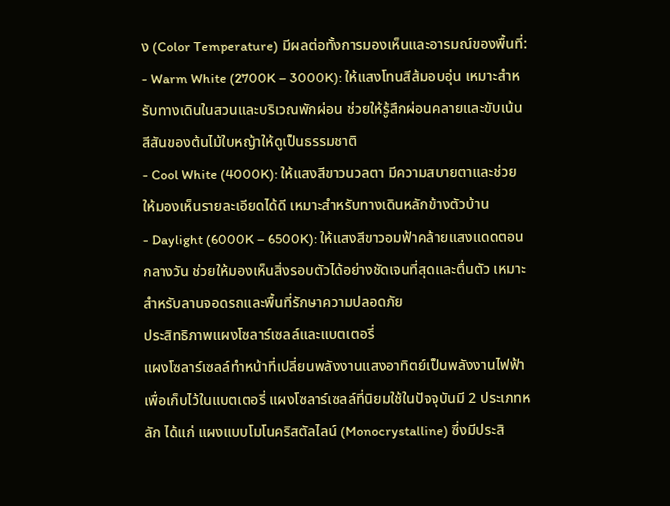ง (Color Temperature) มีผลต่อทั้งการมองเห็นและอารมณ์ของพื้นที่:
- Warm White (2700K – 3000K): ให้แสงโทนสีส้มอบอุ่น เหมาะสำหรับทางเดินในสวนและบริเวณพักผ่อน ช่วยให้รู้สึกผ่อนคลายและขับเน้นสีสันของต้นไม้ใบหญ้าให้ดูเป็นธรรมชาติ
- Cool White (4000K): ให้แสงสีขาวนวลตา มีความสบายตาและช่วยให้มองเห็นรายละเอียดได้ดี เหมาะสำหรับทางเดินหลักข้างตัวบ้าน
- Daylight (6000K – 6500K): ให้แสงสีขาวอมฟ้าคล้ายแสงแดดตอนกลางวัน ช่วยให้มองเห็นสิ่งรอบตัวได้อย่างชัดเจนที่สุดและตื่นตัว เหมาะสำหรับลานจอดรถและพื้นที่รักษาความปลอดภัย
ประสิทธิภาพแผงโซลาร์เซลล์และแบตเตอรี่
แผงโซลาร์เซลล์ทำหน้าที่เปลี่ยนพลังงานแสงอาทิตย์เป็นพลังงานไฟฟ้าเพื่อเก็บไว้ในแบตเตอรี่ แผงโซลาร์เซลล์ที่นิยมใช้ในปัจจุบันมี 2 ประเภทหลัก ได้แก่ แผงแบบโมโนคริสตัลไลน์ (Monocrystalline) ซึ่งมีประสิ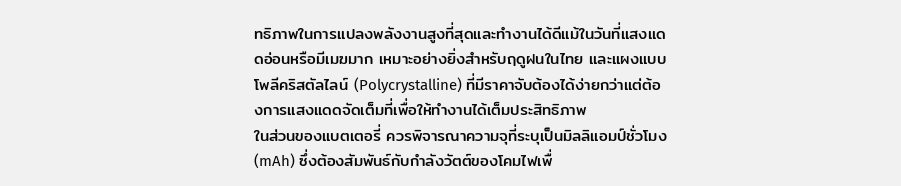ทธิภาพในการแปลงพลังงานสูงที่สุดและทำงานได้ดีแม้ในวันที่แสงแดดอ่อนหรือมีเมฆมาก เหมาะอย่างยิ่งสำหรับฤดูฝนในไทย และแผงแบบโพลีคริสตัลไลน์ (Polycrystalline) ที่มีราคาจับต้องได้ง่ายกว่าแต่ต้องการแสงแดดจัดเต็มที่เพื่อให้ทำงานได้เต็มประสิทธิภาพ
ในส่วนของแบตเตอรี่ ควรพิจารณาความจุที่ระบุเป็นมิลลิแอมป์ชั่วโมง (mAh) ซึ่งต้องสัมพันธ์กับกำลังวัตต์ของโคมไฟเพื่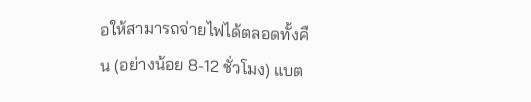อให้สามารถจ่ายไฟได้ตลอดทั้งคืน (อย่างน้อย 8-12 ชั่วโมง) แบต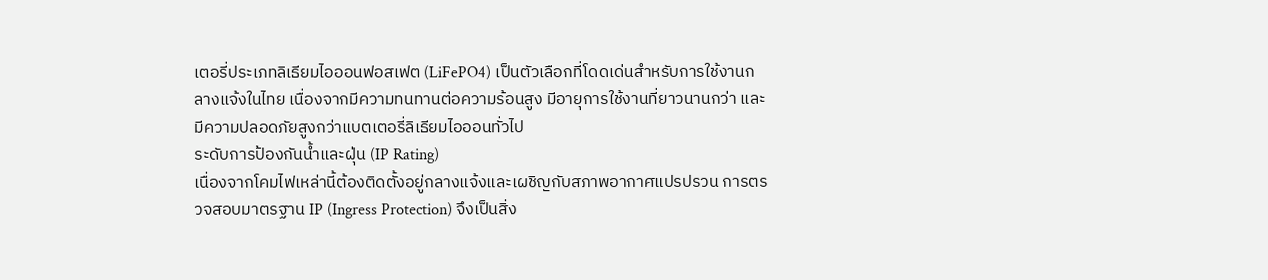เตอรี่ประเภทลิเธียมไอออนฟอสเฟต (LiFePO4) เป็นตัวเลือกที่โดดเด่นสำหรับการใช้งานกลางแจ้งในไทย เนื่องจากมีความทนทานต่อความร้อนสูง มีอายุการใช้งานที่ยาวนานกว่า และมีความปลอดภัยสูงกว่าแบตเตอรี่ลิเธียมไอออนทั่วไป
ระดับการป้องกันน้ำและฝุ่น (IP Rating)
เนื่องจากโคมไฟเหล่านี้ต้องติดตั้งอยู่กลางแจ้งและเผชิญกับสภาพอากาศแปรปรวน การตรวจสอบมาตรฐาน IP (Ingress Protection) จึงเป็นสิ่ง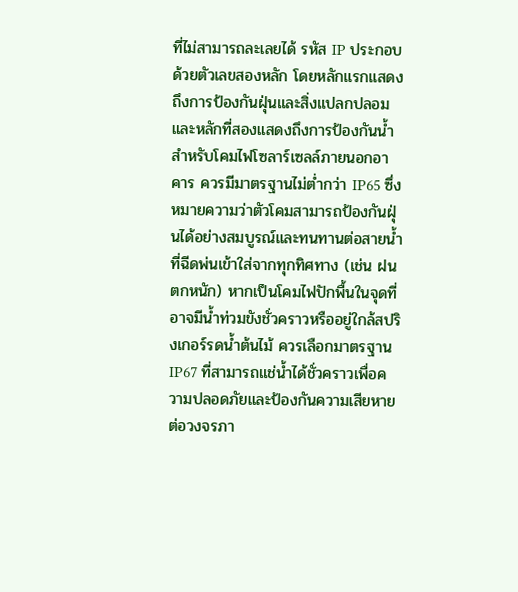ที่ไม่สามารถละเลยได้ รหัส IP ประกอบด้วยตัวเลขสองหลัก โดยหลักแรกแสดงถึงการป้องกันฝุ่นและสิ่งแปลกปลอม และหลักที่สองแสดงถึงการป้องกันน้ำ
สำหรับโคมไฟโซลาร์เซลล์ภายนอกอาคาร ควรมีมาตรฐานไม่ต่ำกว่า IP65 ซึ่งหมายความว่าตัวโคมสามารถป้องกันฝุ่นได้อย่างสมบูรณ์และทนทานต่อสายน้ำที่ฉีดพ่นเข้าใส่จากทุกทิศทาง (เช่น ฝนตกหนัก) หากเป็นโคมไฟปักพื้นในจุดที่อาจมีน้ำท่วมขังชั่วคราวหรืออยู่ใกล้สปริงเกอร์รดน้ำต้นไม้ ควรเลือกมาตรฐาน IP67 ที่สามารถแช่น้ำได้ชั่วคราวเพื่อความปลอดภัยและป้องกันความเสียหายต่อวงจรภา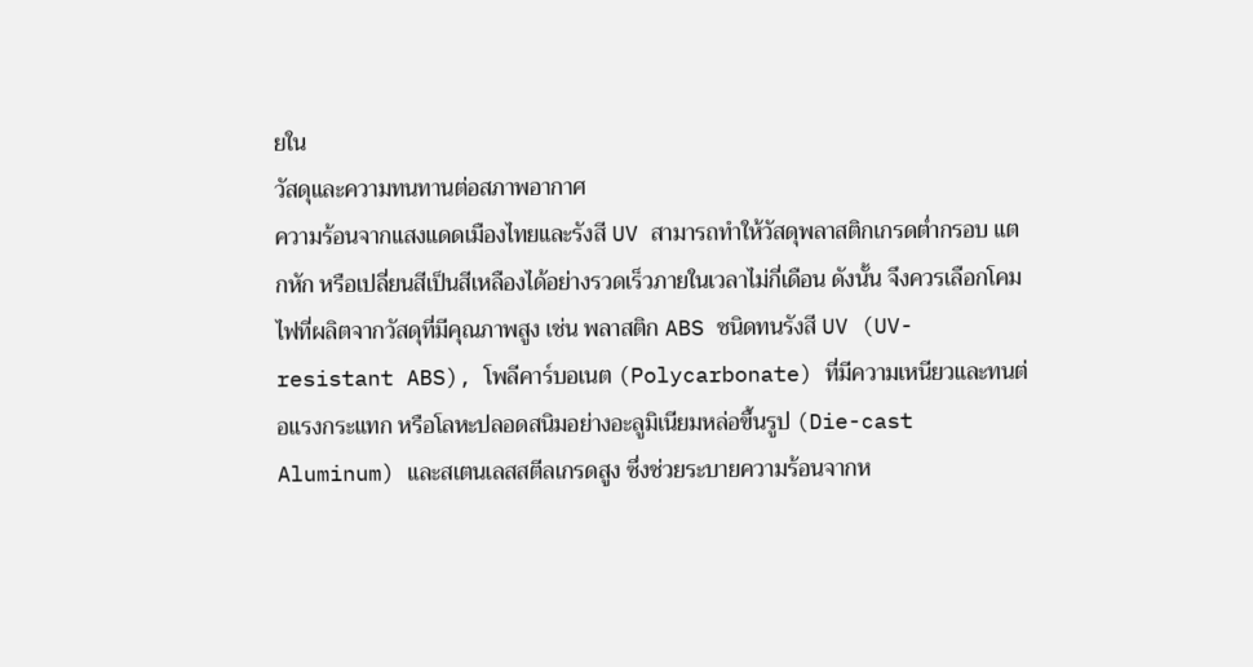ยใน
วัสดุและความทนทานต่อสภาพอากาศ
ความร้อนจากแสงแดดเมืองไทยและรังสี UV สามารถทำให้วัสดุพลาสติกเกรดต่ำกรอบ แตกหัก หรือเปลี่ยนสีเป็นสีเหลืองได้อย่างรวดเร็วภายในเวลาไม่กี่เดือน ดังนั้น จึงควรเลือกโคมไฟที่ผลิตจากวัสดุที่มีคุณภาพสูง เช่น พลาสติก ABS ชนิดทนรังสี UV (UV-resistant ABS), โพลีคาร์บอเนต (Polycarbonate) ที่มีความเหนียวและทนต่อแรงกระแทก หรือโลหะปลอดสนิมอย่างอะลูมิเนียมหล่อขึ้นรูป (Die-cast Aluminum) และสเตนเลสสตีลเกรดสูง ซึ่งช่วยระบายความร้อนจากห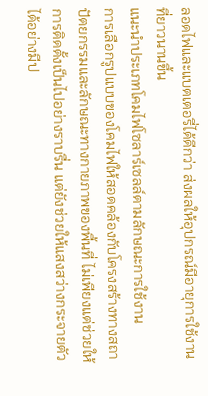ลอดไฟและแบตเตอรี่ได้ดีกว่า ส่งผลให้อุปกรณ์มีอายุการใช้งานที่ยาวนานขึ้น
แนะนำประเภทโคมไฟโซลาร์เซลล์ตามลักษณะการใช้งาน
การเลือกรูปแบบของโคมไฟให้สอดคล้องกับโครงสร้างทางสถาปัตยกรรมและลักษณะทางกายภาพของพื้นที่ ไม่เพียงแต่ช่วยให้การติดตั้งเป็นไปอย่างราบรื่น แต่ยังช่วยให้แสงสว่างกระจายตัวได้อย่างมีป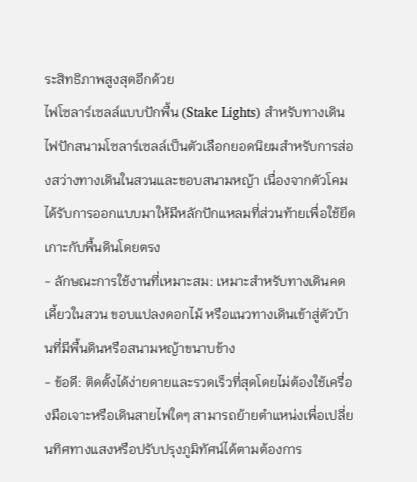ระสิทธิภาพสูงสุดอีกด้วย
ไฟโซลาร์เซลล์แบบปักพื้น (Stake Lights) สำหรับทางเดิน
ไฟปักสนามโซลาร์เซลล์เป็นตัวเลือกยอดนิยมสำหรับการส่องสว่างทางเดินในสวนและขอบสนามหญ้า เนื่องจากตัวโคมได้รับการออกแบบมาให้มีหลักปักแหลมที่ส่วนท้ายเพื่อใช้ยึดเกาะกับพื้นดินโดยตรง
- ลักษณะการใช้งานที่เหมาะสม: เหมาะสำหรับทางเดินคดเคี้ยวในสวน ขอบแปลงดอกไม้ หรือแนวทางเดินเข้าสู่ตัวบ้านที่มีพื้นดินหรือสนามหญ้าขนาบข้าง
- ข้อดี: ติดตั้งได้ง่ายดายและรวดเร็วที่สุดโดยไม่ต้องใช้เครื่องมือเจาะหรือเดินสายไฟใดๆ สามารถย้ายตำแหน่งเพื่อเปลี่ยนทิศทางแสงหรือปรับปรุงภูมิทัศน์ได้ตามต้องการ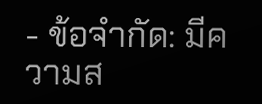- ข้อจำกัด: มีความส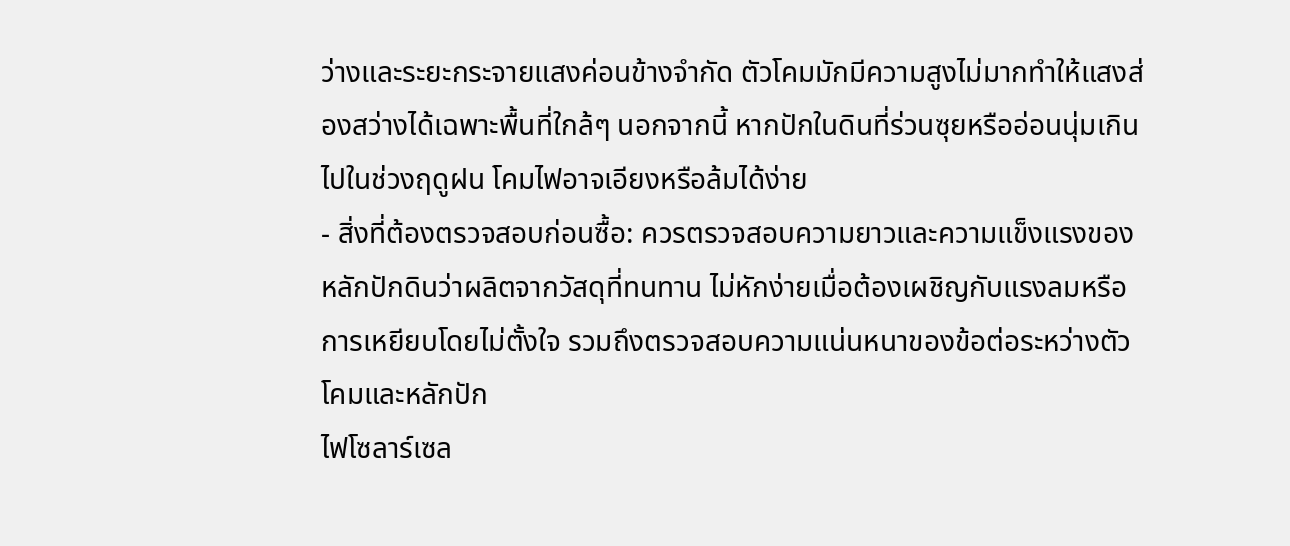ว่างและระยะกระจายแสงค่อนข้างจำกัด ตัวโคมมักมีความสูงไม่มากทำให้แสงส่องสว่างได้เฉพาะพื้นที่ใกล้ๆ นอกจากนี้ หากปักในดินที่ร่วนซุยหรืออ่อนนุ่มเกินไปในช่วงฤดูฝน โคมไฟอาจเอียงหรือล้มได้ง่าย
- สิ่งที่ต้องตรวจสอบก่อนซื้อ: ควรตรวจสอบความยาวและความแข็งแรงของหลักปักดินว่าผลิตจากวัสดุที่ทนทาน ไม่หักง่ายเมื่อต้องเผชิญกับแรงลมหรือการเหยียบโดยไม่ตั้งใจ รวมถึงตรวจสอบความแน่นหนาของข้อต่อระหว่างตัวโคมและหลักปัก
ไฟโซลาร์เซล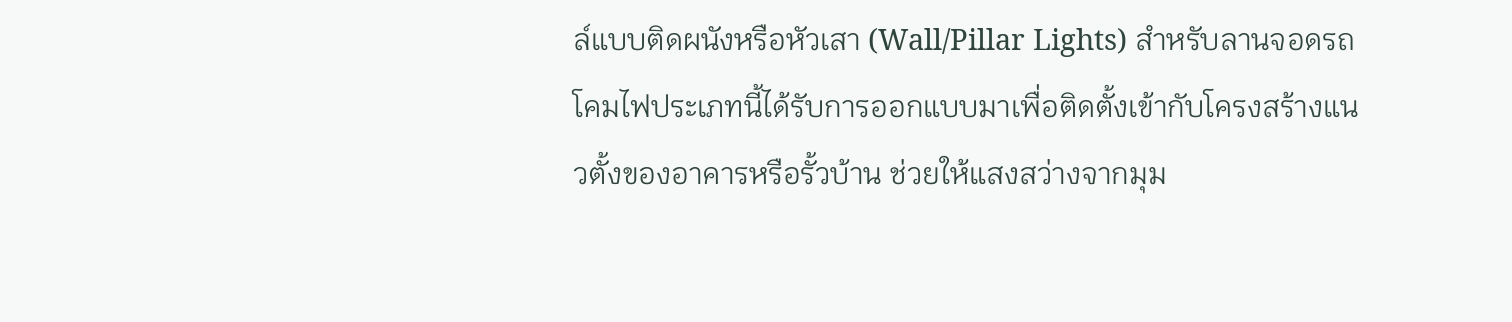ล์แบบติดผนังหรือหัวเสา (Wall/Pillar Lights) สำหรับลานจอดรถ
โคมไฟประเภทนี้ได้รับการออกแบบมาเพื่อติดตั้งเข้ากับโครงสร้างแนวตั้งของอาคารหรือรั้วบ้าน ช่วยให้แสงสว่างจากมุม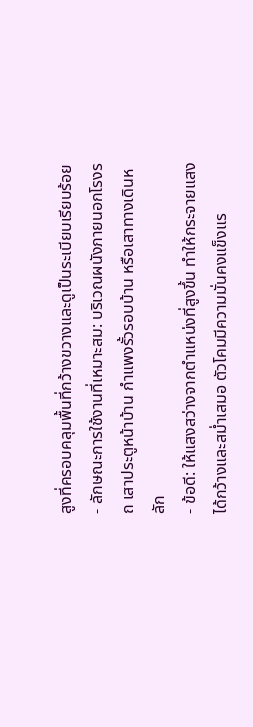สูงที่ครอบคลุมพื้นที่กว้างขวางและดูเป็นระเบียบเรียบร้อย
- ลักษณะการใช้งานที่เหมาะสม: บริเวณผนังภายนอกโรงรถ เสาประตูหน้าบ้าน กำแพงรั้วรอบบ้าน หรือเสาทางเดินหลัก
- ข้อดี: ให้แสงสว่างจากตำแหน่งที่สูงขึ้น ทำให้กระจายแสงได้กว้างและสม่ำเสมอ ตัวโคมมีความมั่นคงแข็งแร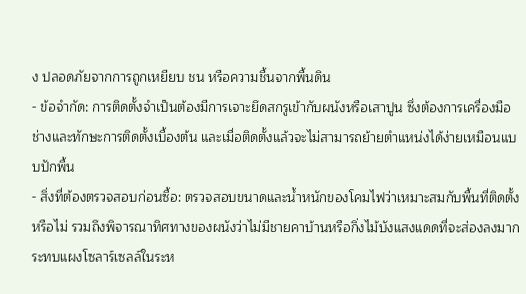ง ปลอดภัยจากการถูกเหยียบ ชน หรือความชื้นจากพื้นดิน
- ข้อจำกัด: การติดตั้งจำเป็นต้องมีการเจาะยึดสกรูเข้ากับผนังหรือเสาปูน ซึ่งต้องการเครื่องมือช่างและทักษะการติดตั้งเบื้องต้น และเมื่อติดตั้งแล้วจะไม่สามารถย้ายตำแหน่งได้ง่ายเหมือนแบบปักพื้น
- สิ่งที่ต้องตรวจสอบก่อนซื้อ: ตรวจสอบขนาดและน้ำหนักของโคมไฟว่าเหมาะสมกับพื้นที่ติดตั้งหรือไม่ รวมถึงพิจารณาทิศทางของผนังว่าไม่มีชายคาบ้านหรือกิ่งไม้บังแสงแดดที่จะส่องลงมากระทบแผงโซลาร์เซลล์ในระห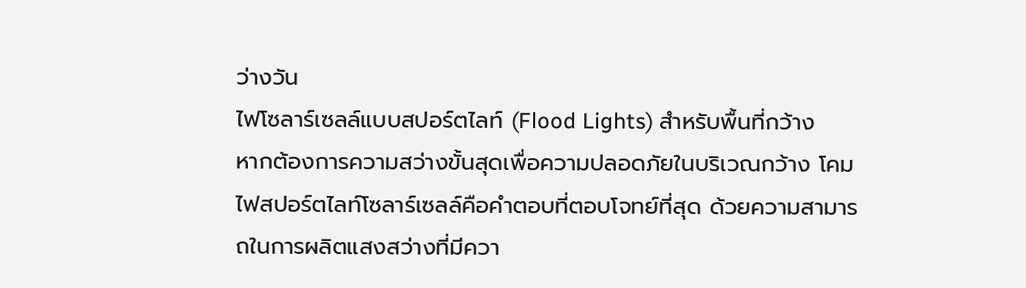ว่างวัน
ไฟโซลาร์เซลล์แบบสปอร์ตไลท์ (Flood Lights) สำหรับพื้นที่กว้าง
หากต้องการความสว่างขั้นสุดเพื่อความปลอดภัยในบริเวณกว้าง โคมไฟสปอร์ตไลท์โซลาร์เซลล์คือคำตอบที่ตอบโจทย์ที่สุด ด้วยความสามารถในการผลิตแสงสว่างที่มีควา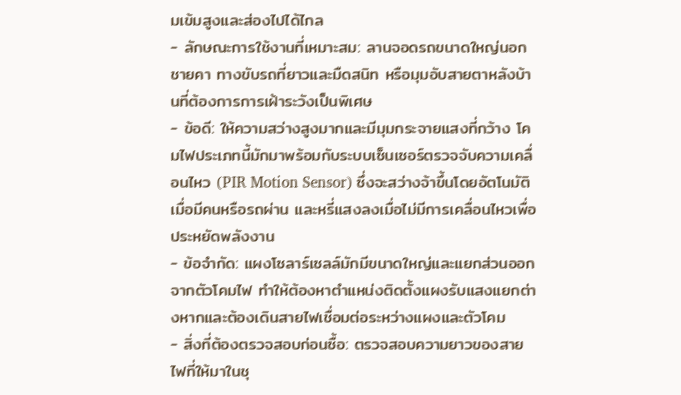มเข้มสูงและส่องไปได้ไกล
- ลักษณะการใช้งานที่เหมาะสม: ลานจอดรถขนาดใหญ่นอกชายคา ทางขับรถที่ยาวและมืดสนิท หรือมุมอับสายตาหลังบ้านที่ต้องการการเฝ้าระวังเป็นพิเศษ
- ข้อดี: ให้ความสว่างสูงมากและมีมุมกระจายแสงที่กว้าง โคมไฟประเภทนี้มักมาพร้อมกับระบบเซ็นเซอร์ตรวจจับความเคลื่อนไหว (PIR Motion Sensor) ซึ่งจะสว่างจ้าขึ้นโดยอัตโนมัติเมื่อมีคนหรือรถผ่าน และหรี่แสงลงเมื่อไม่มีการเคลื่อนไหวเพื่อประหยัดพลังงาน
- ข้อจำกัด: แผงโซลาร์เซลล์มักมีขนาดใหญ่และแยกส่วนออกจากตัวโคมไฟ ทำให้ต้องหาตำแหน่งติดตั้งแผงรับแสงแยกต่างหากและต้องเดินสายไฟเชื่อมต่อระหว่างแผงและตัวโคม
- สิ่งที่ต้องตรวจสอบก่อนซื้อ: ตรวจสอบความยาวของสายไฟที่ให้มาในชุ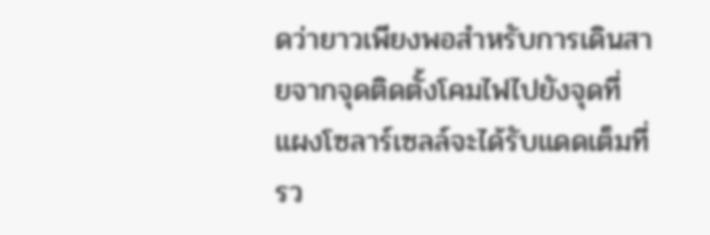ดว่ายาวเพียงพอสำหรับการเดินสายจากจุดติดตั้งโคมไฟไปยังจุดที่แผงโซลาร์เซลล์จะได้รับแดดเต็มที่ รว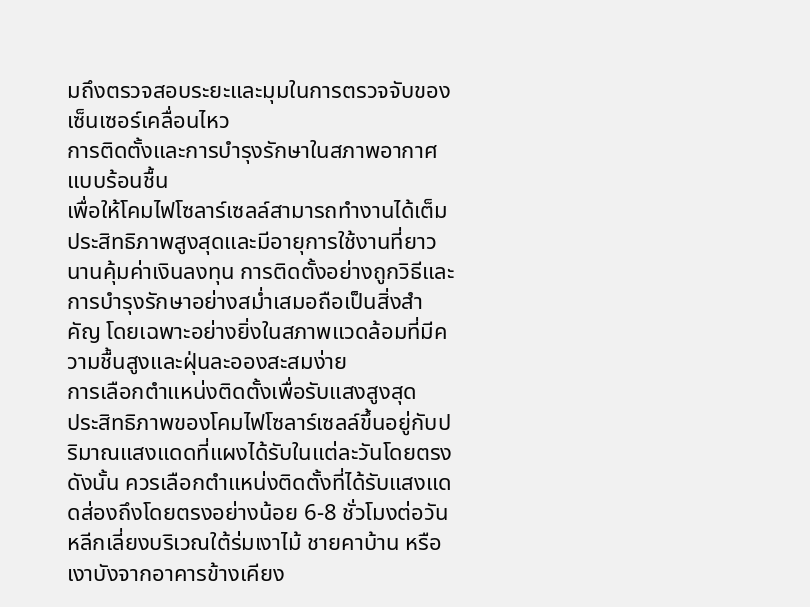มถึงตรวจสอบระยะและมุมในการตรวจจับของเซ็นเซอร์เคลื่อนไหว
การติดตั้งและการบำรุงรักษาในสภาพอากาศแบบร้อนชื้น
เพื่อให้โคมไฟโซลาร์เซลล์สามารถทำงานได้เต็มประสิทธิภาพสูงสุดและมีอายุการใช้งานที่ยาวนานคุ้มค่าเงินลงทุน การติดตั้งอย่างถูกวิธีและการบำรุงรักษาอย่างสม่ำเสมอถือเป็นสิ่งสำคัญ โดยเฉพาะอย่างยิ่งในสภาพแวดล้อมที่มีความชื้นสูงและฝุ่นละอองสะสมง่าย
การเลือกตำแหน่งติดตั้งเพื่อรับแสงสูงสุด
ประสิทธิภาพของโคมไฟโซลาร์เซลล์ขึ้นอยู่กับปริมาณแสงแดดที่แผงได้รับในแต่ละวันโดยตรง ดังนั้น ควรเลือกตำแหน่งติดตั้งที่ได้รับแสงแดดส่องถึงโดยตรงอย่างน้อย 6-8 ชั่วโมงต่อวัน หลีกเลี่ยงบริเวณใต้ร่มเงาไม้ ชายคาบ้าน หรือเงาบังจากอาคารข้างเคียง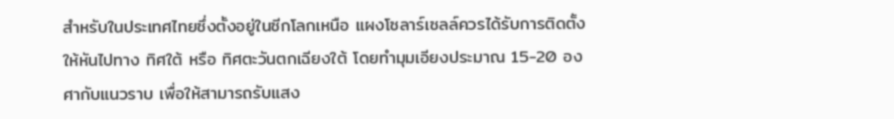สำหรับในประเทศไทยซึ่งตั้งอยู่ในซีกโลกเหนือ แผงโซลาร์เซลล์ควรได้รับการติดตั้งให้หันไปทาง ทิศใต้ หรือ ทิศตะวันตกเฉียงใต้ โดยทำมุมเอียงประมาณ 15-20 องศากับแนวราบ เพื่อให้สามารถรับแสง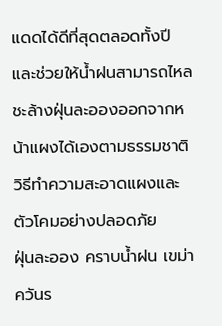แดดได้ดีที่สุดตลอดทั้งปี และช่วยให้น้ำฝนสามารถไหลชะล้างฝุ่นละอองออกจากหน้าแผงได้เองตามธรรมชาติ
วิธีทำความสะอาดแผงและตัวโคมอย่างปลอดภัย
ฝุ่นละออง คราบน้ำฝน เขม่าควันร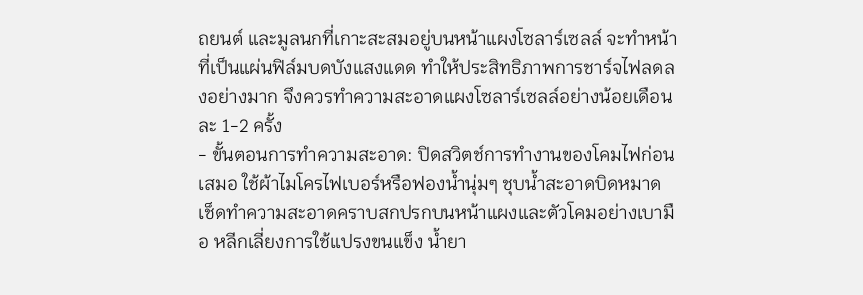ถยนต์ และมูลนกที่เกาะสะสมอยู่บนหน้าแผงโซลาร์เซลล์ จะทำหน้าที่เป็นแผ่นฟิล์มบดบังแสงแดด ทำให้ประสิทธิภาพการชาร์จไฟลดลงอย่างมาก จึงควรทำความสะอาดแผงโซลาร์เซลล์อย่างน้อยเดือนละ 1-2 ครั้ง
- ขั้นตอนการทำความสะอาด: ปิดสวิตช์การทำงานของโคมไฟก่อนเสมอ ใช้ผ้าไมโครไฟเบอร์หรือฟองน้ำนุ่มๆ ชุบน้ำสะอาดบิดหมาด เช็ดทำความสะอาดคราบสกปรกบนหน้าแผงและตัวโคมอย่างเบามือ หลีกเลี่ยงการใช้แปรงขนแข็ง น้ำยา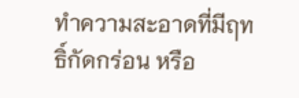ทำความสะอาดที่มีฤทธิ์กัดกร่อน หรือ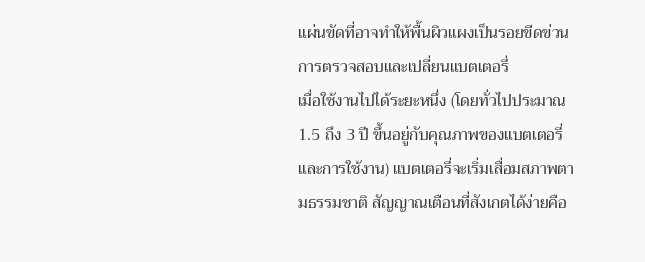แผ่นขัดที่อาจทำให้พื้นผิวแผงเป็นรอยขีดข่วน
การตรวจสอบและเปลี่ยนแบตเตอรี่
เมื่อใช้งานไปได้ระยะหนึ่ง (โดยทั่วไปประมาณ 1.5 ถึง 3 ปี ขึ้นอยู่กับคุณภาพของแบตเตอรี่และการใช้งาน) แบตเตอรี่จะเริ่มเสื่อมสภาพตามธรรมชาติ สัญญาณเตือนที่สังเกตได้ง่ายคือ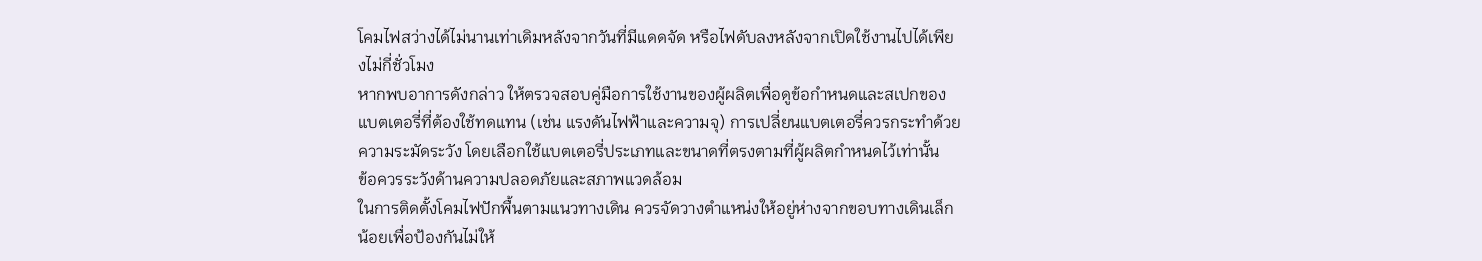โคมไฟสว่างได้ไม่นานเท่าเดิมหลังจากวันที่มีแดดจัด หรือไฟดับลงหลังจากเปิดใช้งานไปได้เพียงไม่กี่ชั่วโมง
หากพบอาการดังกล่าว ให้ตรวจสอบคู่มือการใช้งานของผู้ผลิตเพื่อดูข้อกำหนดและสเปกของแบตเตอรี่ที่ต้องใช้ทดแทน (เช่น แรงดันไฟฟ้าและความจุ) การเปลี่ยนแบตเตอรี่ควรกระทำด้วยความระมัดระวัง โดยเลือกใช้แบตเตอรี่ประเภทและขนาดที่ตรงตามที่ผู้ผลิตกำหนดไว้เท่านั้น
ข้อควรระวังด้านความปลอดภัยและสภาพแวดล้อม
ในการติดตั้งโคมไฟปักพื้นตามแนวทางเดิน ควรจัดวางตำแหน่งให้อยู่ห่างจากขอบทางเดินเล็กน้อยเพื่อป้องกันไม่ให้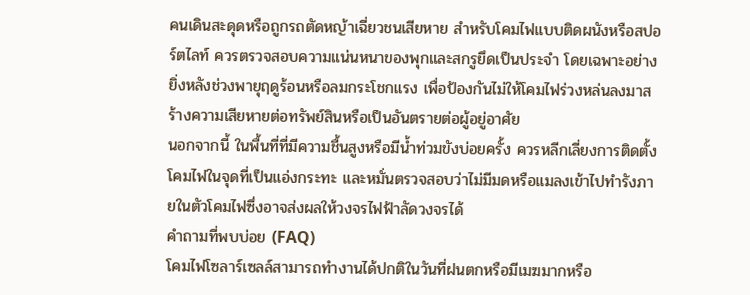คนเดินสะดุดหรือถูกรถตัดหญ้าเฉี่ยวชนเสียหาย สำหรับโคมไฟแบบติดผนังหรือสปอร์ตไลท์ ควรตรวจสอบความแน่นหนาของพุกและสกรูยึดเป็นประจำ โดยเฉพาะอย่างยิ่งหลังช่วงพายุฤดูร้อนหรือลมกระโชกแรง เพื่อป้องกันไม่ให้โคมไฟร่วงหล่นลงมาสร้างความเสียหายต่อทรัพย์สินหรือเป็นอันตรายต่อผู้อยู่อาศัย
นอกจากนี้ ในพื้นที่ที่มีความชื้นสูงหรือมีน้ำท่วมขังบ่อยครั้ง ควรหลีกเลี่ยงการติดตั้งโคมไฟในจุดที่เป็นแอ่งกระทะ และหมั่นตรวจสอบว่าไม่มีมดหรือแมลงเข้าไปทำรังภายในตัวโคมไฟซึ่งอาจส่งผลให้วงจรไฟฟ้าลัดวงจรได้
คำถามที่พบบ่อย (FAQ)
โคมไฟโซลาร์เซลล์สามารถทำงานได้ปกติในวันที่ฝนตกหรือมีเมฆมากหรือ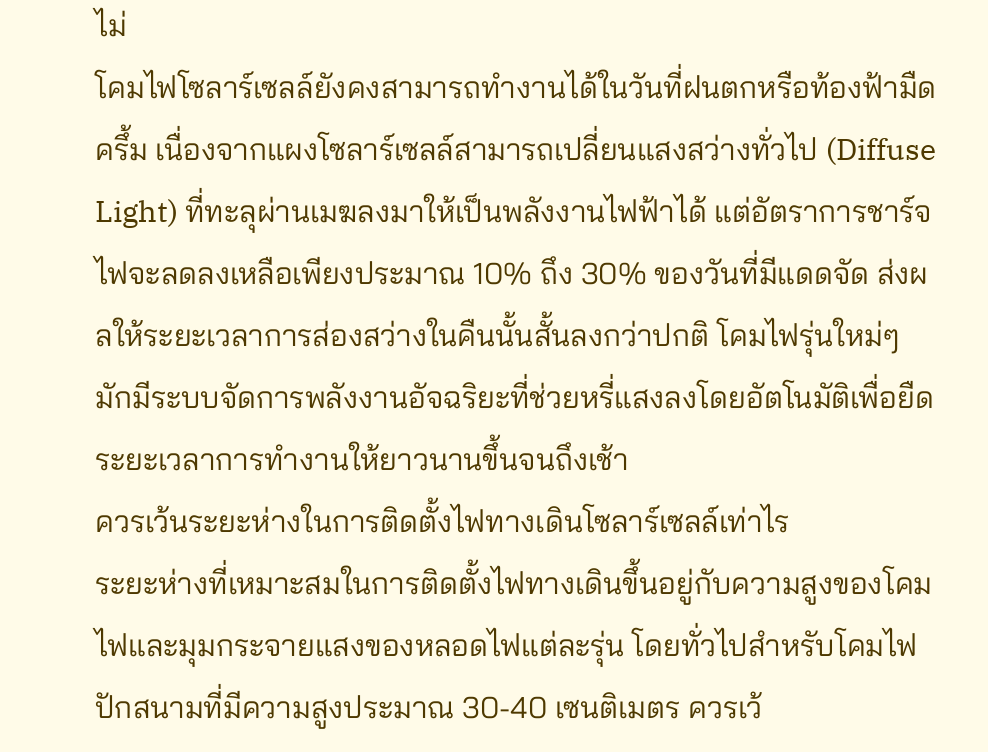ไม่
โคมไฟโซลาร์เซลล์ยังคงสามารถทำงานได้ในวันที่ฝนตกหรือท้องฟ้ามืดครึ้ม เนื่องจากแผงโซลาร์เซลล์สามารถเปลี่ยนแสงสว่างทั่วไป (Diffuse Light) ที่ทะลุผ่านเมฆลงมาให้เป็นพลังงานไฟฟ้าได้ แต่อัตราการชาร์จไฟจะลดลงเหลือเพียงประมาณ 10% ถึง 30% ของวันที่มีแดดจัด ส่งผลให้ระยะเวลาการส่องสว่างในคืนนั้นสั้นลงกว่าปกติ โคมไฟรุ่นใหม่ๆ มักมีระบบจัดการพลังงานอัจฉริยะที่ช่วยหรี่แสงลงโดยอัตโนมัติเพื่อยืดระยะเวลาการทำงานให้ยาวนานขึ้นจนถึงเช้า
ควรเว้นระยะห่างในการติดตั้งไฟทางเดินโซลาร์เซลล์เท่าไร
ระยะห่างที่เหมาะสมในการติดตั้งไฟทางเดินขึ้นอยู่กับความสูงของโคมไฟและมุมกระจายแสงของหลอดไฟแต่ละรุ่น โดยทั่วไปสำหรับโคมไฟปักสนามที่มีความสูงประมาณ 30-40 เซนติเมตร ควรเว้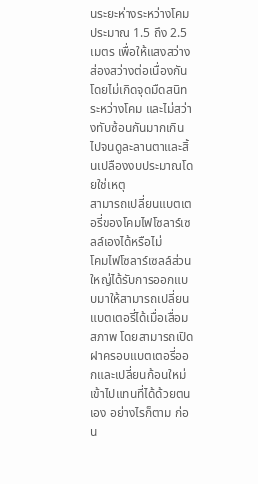นระยะห่างระหว่างโคมประมาณ 1.5 ถึง 2.5 เมตร เพื่อให้แสงสว่างส่องสว่างต่อเนื่องกันโดยไม่เกิดจุดมืดสนิทระหว่างโคม และไม่สว่างทับซ้อนกันมากเกินไปจนดูละลานตาและสิ้นเปลืองงบประมาณโดยใช่เหตุ
สามารถเปลี่ยนแบตเตอรี่ของโคมไฟโซลาร์เซลล์เองได้หรือไม่
โคมไฟโซลาร์เซลล์ส่วนใหญ่ได้รับการออกแบบมาให้สามารถเปลี่ยนแบตเตอรี่ได้เมื่อเสื่อมสภาพ โดยสามารถเปิดฝาครอบแบตเตอรี่ออกและเปลี่ยนก้อนใหม่เข้าไปแทนที่ได้ด้วยตนเอง อย่างไรก็ตาม ก่อน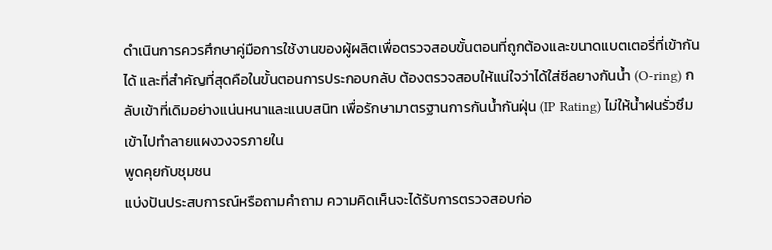ดำเนินการควรศึกษาคู่มือการใช้งานของผู้ผลิตเพื่อตรวจสอบขั้นตอนที่ถูกต้องและขนาดแบตเตอรี่ที่เข้ากันได้ และที่สำคัญที่สุดคือในขั้นตอนการประกอบกลับ ต้องตรวจสอบให้แน่ใจว่าได้ใส่ซีลยางกันน้ำ (O-ring) กลับเข้าที่เดิมอย่างแน่นหนาและแนบสนิท เพื่อรักษามาตรฐานการกันน้ำกันฝุ่น (IP Rating) ไม่ให้น้ำฝนรั่วซึมเข้าไปทำลายแผงวงจรภายใน
พูดคุยกับชุมชน
แบ่งปันประสบการณ์หรือถามคำถาม ความคิดเห็นจะได้รับการตรวจสอบก่อ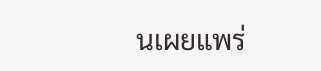นเผยแพร่